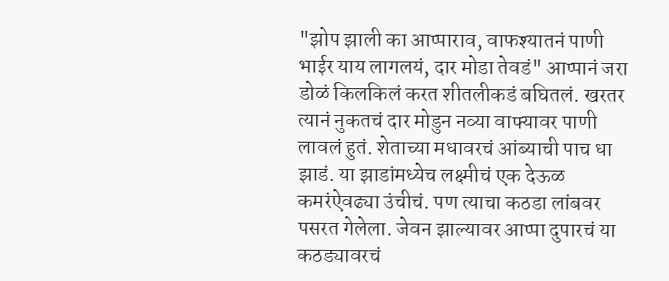"झोप झाली का आप्पाराव, वाफश्यातनं पाणी भाईर याय लागलयं, दार मोडा तेवडं" आप्पानं जरा डोळं किलकिलं करत शीतलीकडं बघितलं. खरतर त्यानं नुकतचं दार मोडुन नव्या वाफ्यावर पाणी लावलं हुतं. शेताच्या मधावरचं आंब्याची पाच धा झाडं. या झाडांमध्येच लक्ष्मीचं एक देऊळ कमरंऐवढ्या उंचीचं. पण त्याचा कठडा लांबवर पसरत गेलेला. जेवन झाल्यावर आप्पा दुपारचं या कठड्यावरचं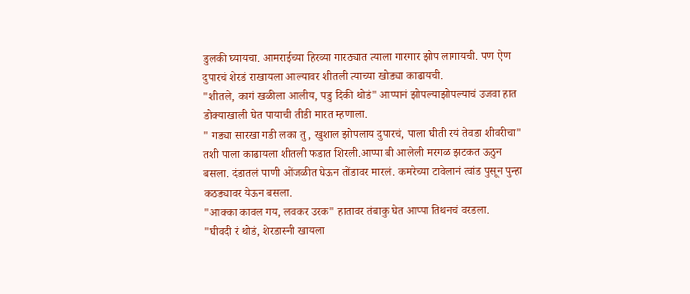डुलकी घ्यायचा. आमराईच्या हिरव्या गारठ्यात त्याला गारगार झोप लागायची. पण ऐण दुपारचं शेरडं राखायला आल्यावर शीतली त्याच्या खोड्या काढायची.
"शीतले, कागं खळीला आलीय, पडु दिकी थोडं" आप्पानं झोपल्याझोपल्याचं उजवा हात डोक्याखाली घेत पायाची तीडी मारत म्हणाला.
" गड्या सारखा गडी लका तु, खुशाल झोपलाय दुपारचं, पाला घीती रयं तेवडा शीवरीचा" तशी पाला काढायला शीतली फडात शिरली.आप्पा बी आलेली मरगळ झटकत ऊठुन बसला. दंडातलं पाणी ओंजळीत घेऊन तोंडावर मारलं. कमरेच्या टावेलानं त्वांड पुसून पुन्हा कठड्यावर येऊन बसला.
"आक्का कावल गय, लवकर उरक" हातावर तंबाकु घेत आप्पा तिथनचं वरडला.
"घीवदी रं थोडं, शेरडास्नी खायला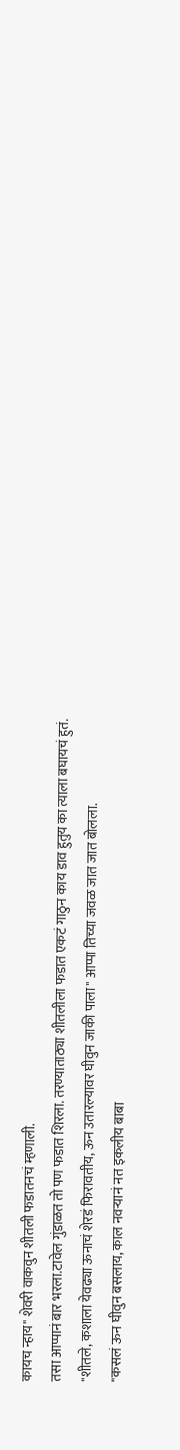कायच न्हाय" शेवरी वाकवुन शीतली फडातनचं म्हणाली.
तसा आप्पानं बार भरला.टावेल गुंडाळत तो पण फडात शिरला. तरण्याताठ्या शीतलीला फडात एकटं गाठुन काय डाव हुतुय का त्याला बघायचं हुतं.
"शीतले, कशाला येवढ्या ऊनाचं शेरडं फिरावतीय, ऊन उतारल्यावर घीवुन जाकी पाला" आप्पा तिच्या जवळ जात जात बोलला.
"कसलं ऊन घीवुन बसलाय, काल नवऱ्यानं नत इकलीय बाबा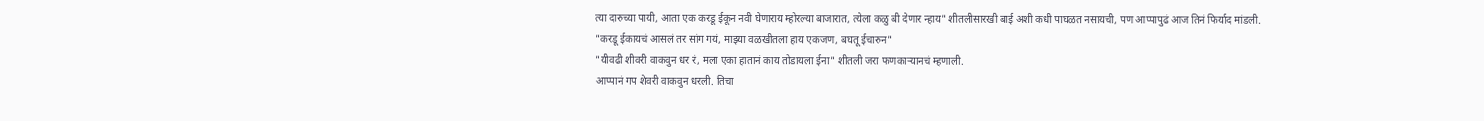त्या दारुच्या पायी, आता एक करडू ईकून नवी घेणाराय म्होरल्या बाजारात, त्येला कळु बी देणार न्हाय" शीतलीसारखी बाई अशी कधी पाघळत नसायची, पण आप्पापुढं आज तिनं फिर्याद मांडली.
"करडू ईकायचं आसलं तर सांग गयं, माझ्या वळखीतला हाय एकजण, बघतू ईचारुन"
"यीवढी शीवरी वाकवुन धर रं, मला एका हातानं काय तोडायला ईना" शीतली जरा फणकाऱ्यानचं म्हणाली.
आप्पानं गप शेवरी वाकवुन धरली. तिचा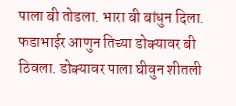पाला बी तोडला. भारा बी बांधुन दिला. फडाभाईर आणुन तिच्या डोक्यावर बी ठिवला. डोक्यावर पाला घीवुन शीतली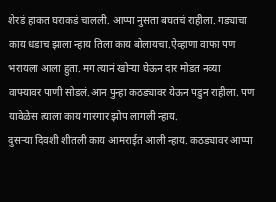शेरडं हाकत घराकडं चालली. आप्पा नुसता बघतचं राहीला. गड्याचा काय धडाच झाला न्हाय तिला काय बोलायचा.ऐव्हाणा वाफा पण भरायला आला हुता. मग त्यानं खोऱ्या घेऊन दार मोडत नव्या वाफ्यावर पाणी सोडलं.आन पुन्हा कठड्यावर येऊन पडुन राहीला. पण यावेळेस त्याला काय गारगार झोप लागली न्हाय.
दुसऱ्या दिवशी शीतली काय आमराईत आली न्हाय. कठड्यावर आप्पा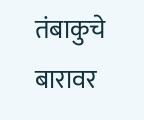तंबाकुचे बारावर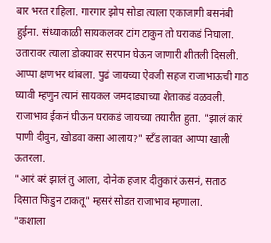बार भरत राहिला. गारगार झोप सोडा त्याला एकाजागी बसनंबी हुईना. संध्याकाळी सायकलवर टांग टाकुन तो घराकडं निघाला. उतारावर त्याला डोक्यावर सरपान घेऊन जाणारी शीतली दिसली. आप्पा क्षणभर थांबला. पुढं जायच्या ऐवजी सहज राजाभाऊची गाठ घ्यावी म्हणुन त्यानं सायकल जमदाड्याच्या शेताकडं वळवली. राजाभाव ईकनं घीऊन घराकडं जायच्या तयारीत हुता. "झालं कारं पाणी दीवुन, खोडवा कसा आलाय?" स्टँड लावत आप्पा खाली ऊतरला.
"आरं बरं झालं तु आला, दोनेक हजार दीतुकारं ऊसनं, सताठ दिसात फिडुन टाकतू" म्हसरं सोडत राजाभाव म्हणाला.
"कशाला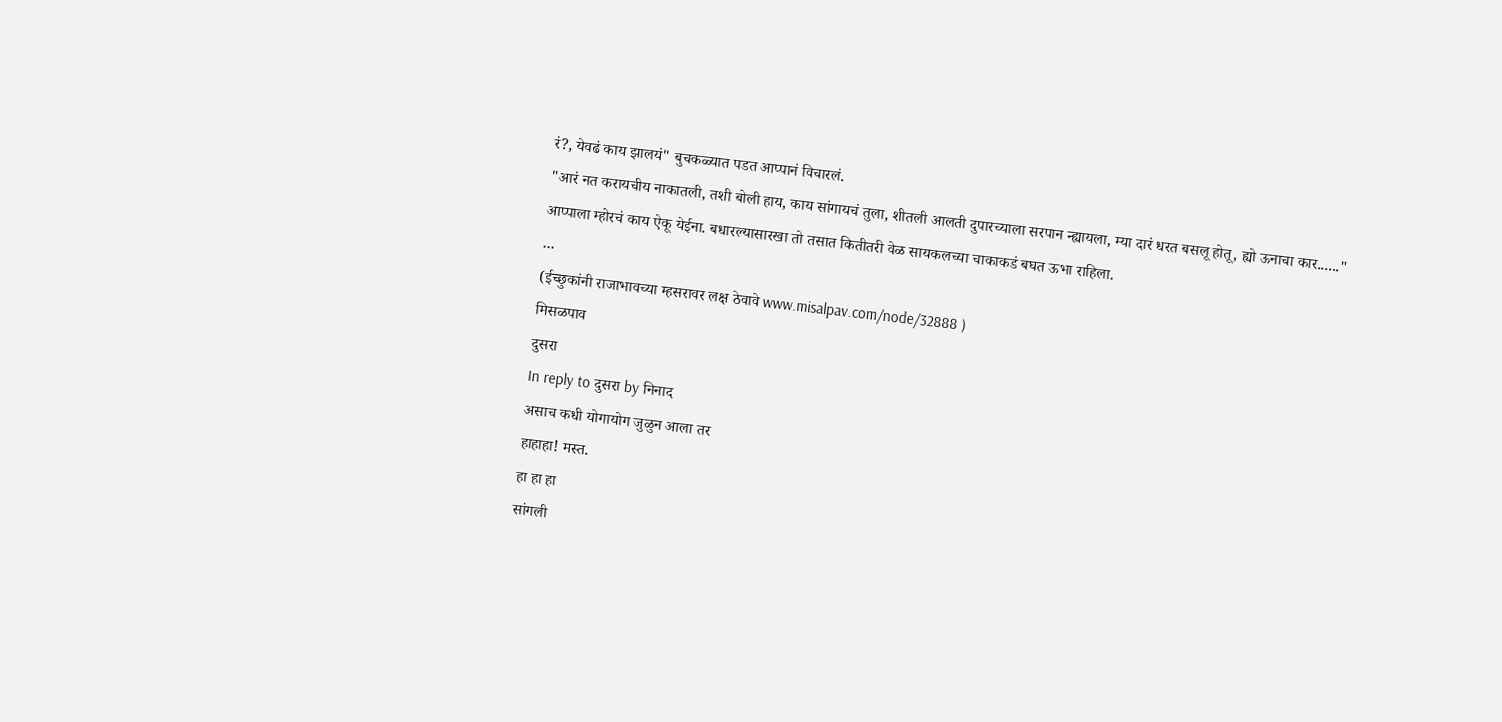रं?, येवढं काय झालयं" बुचकळ्यात पडत आप्पानं विचारलं.
"आरं नत करायचीय नाकातली, तशी बोली हाय, काय सांगायचं तुला, शीतली आलती दुपारच्याला सरपान न्ह्यायला, म्या दारं धरत बसलू होतू, ह्यो ऊनाचा कार......"
आप्पाला म्होरचं काय ऐकू येईना. बधारल्यासारखा तो तसात कितीतरी वेळ सायकलच्या चाकाकडं बघत ऊभा राहिला.
...
(ईच्छुकांनी राजाभावच्या म्हसरावर लक्ष ठेवावे www.misalpav.com/node/32888 )
मिसळपाव
दुसरा
In reply to दुसरा by निनाद
असाच कधी योगायोग जुळुन आला तर
हाहाहा! मस्त.
हा हा हा
सांगली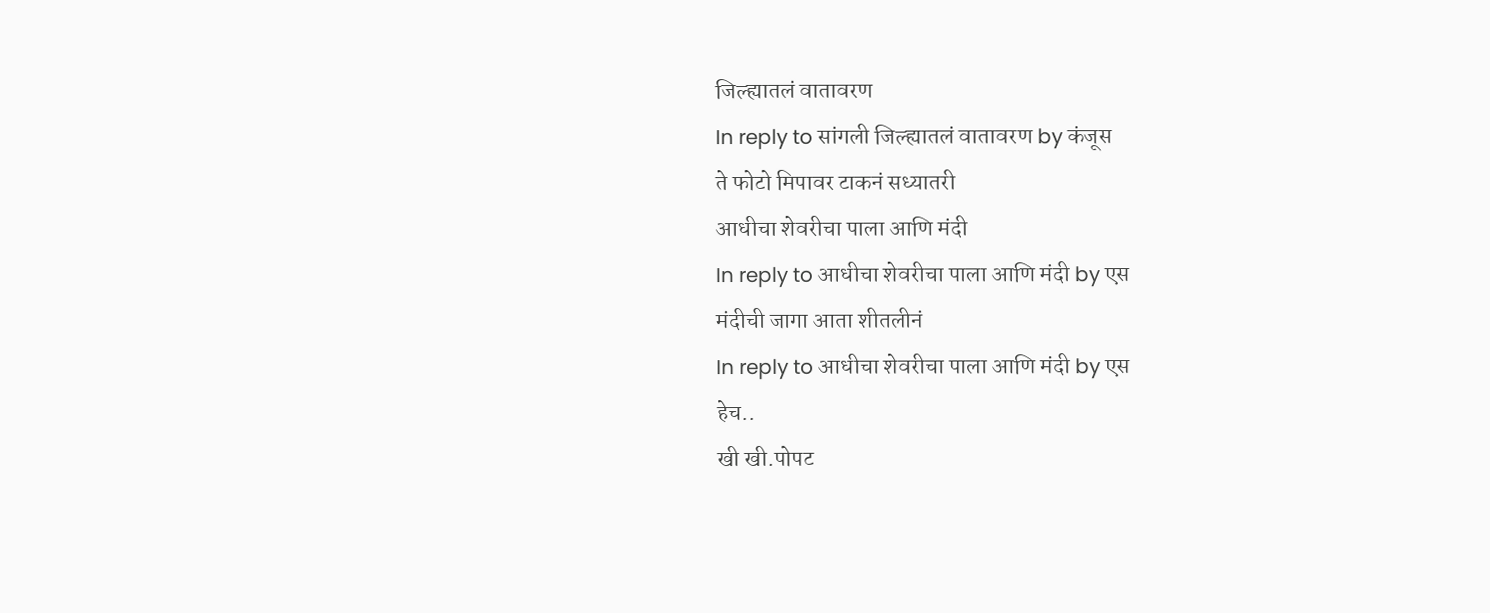जिल्ह्यातलं वातावरण
In reply to सांगली जिल्ह्यातलं वातावरण by कंजूस
ते फोटो मिपावर टाकनं सध्यातरी
आधीचा शेवरीचा पाला आणि मंदी
In reply to आधीचा शेवरीचा पाला आणि मंदी by एस
मंदीची जागा आता शीतलीनं
In reply to आधीचा शेवरीचा पाला आणि मंदी by एस
हेच..
खी खी.पोपट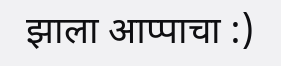झाला आप्पाचा :)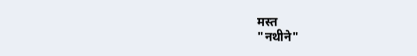मस्त
"नथीने"